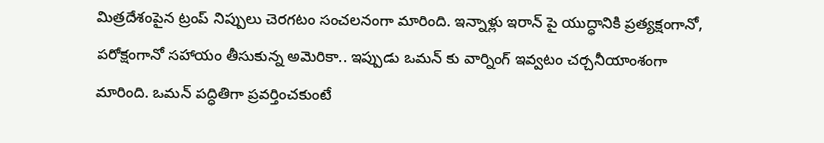మిత్రదేశంపైన ట్రంప్ నిప్పులు చెరగటం సంచలనంగా మారింది. ఇన్నాళ్లు ఇరాన్ పై యుద్ధానికి ప్రత్యక్షంగానో, పరోక్షంగానో సహాయం తీసుకున్న అమెరికా.. ఇప్పుడు ఒమన్ కు వార్నింగ్ ఇవ్వటం చర్చనీయాంశంగా మారింది. ఒమన్ పద్ధితిగా ప్రవర్తించకుంటే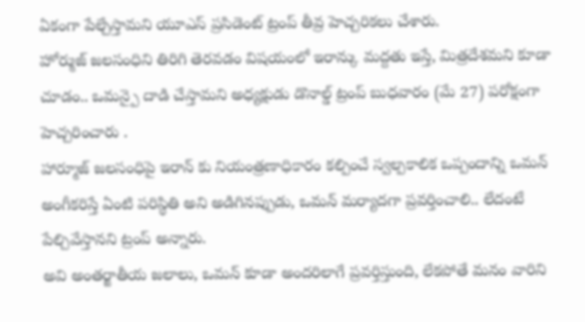ఏకంగా పేల్చేస్తామని యూఎస్ ప్రసిడెంట్ ట్రంప్ తీవ్ర హెచ్చరికలు చేశారు.
హోర్ముజ్ జలసంధిని తిరిగి తెరవడం విషయంలో ఇరాన్కు మద్దతు ఇస్తే, మిత్రదేశమని కూడా చూడం.. ఒమన్పై దాడి చేస్తామని అధ్యక్షుడు డొనాల్డ్ ట్రంప్ బుధవారం (మే 27) పరోక్షంగా హెచ్చరించారు .
హార్మూజ్ జలసంధిపై ఇరాన్ కు నియంత్రణాధికారం కల్పించే స్వల్పకాలిక ఒప్పందాన్ని ఒమన్ అంగీకరిస్తే ఏంటి పరిస్థితి అని అడిగినప్పుడు, ఒమన్ మర్యాదగా ప్రవర్తించాలి.. లేదంటే పేల్చివేస్తానని ట్రంప్ అన్నారు.
అవి అంతర్జాతీయ జలాలు, ఒమన్ కూడా అందరిలాగే ప్రవర్తిస్తుంది, లేకపోతే మనం వారిని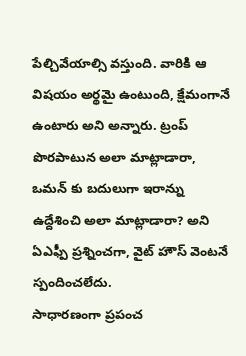పేల్చివేయాల్సి వస్తుంది. వారికి ఆ విషయం అర్థమై ఉంటుంది, క్షేమంగానే ఉంటారు అని అన్నారు. ట్రంప్ పొరపాటున అలా మాట్లాడారా, ఒమన్ కు బదులుగా ఇరాన్ను ఉద్దేశించి అలా మాట్లాడారా? అని ఏఎఫ్పీ ప్రశ్నించగా, వైట్ హౌస్ వెంటనే స్పందించలేదు.
సాధారణంగా ప్రపంచ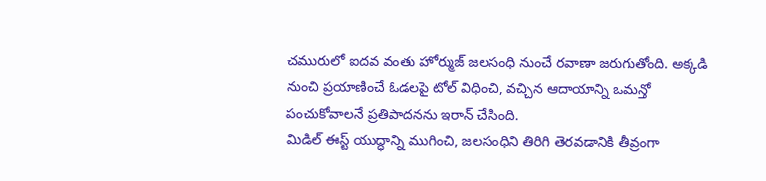చమురులో ఐదవ వంతు హోర్ముజ్ జలసంధి నుంచే రవాణా జరుగుతోంది. అక్కడి నుంచి ప్రయాణించే ఓడలపై టోల్ విధించి, వచ్చిన ఆదాయాన్ని ఒమన్తో పంచుకోవాలనే ప్రతిపాదనను ఇరాన్ చేసింది.
మిడిల్ ఈస్ట్ యుద్ధాన్ని ముగించి, జలసంధిని తిరిగి తెరవడానికి తీవ్రంగా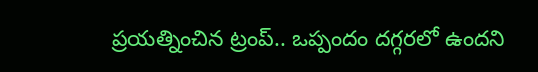ప్రయత్నించిన ట్రంప్.. ఒప్పందం దగ్గరలో ఉందని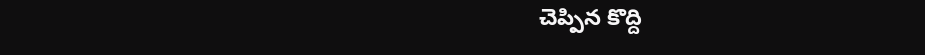చెప్పిన కొద్ది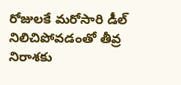రోజులకే మరోసారి డీల్ నిలిచిపోవడంతో తీవ్ర నిరాశకు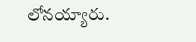లోనయ్యారు.